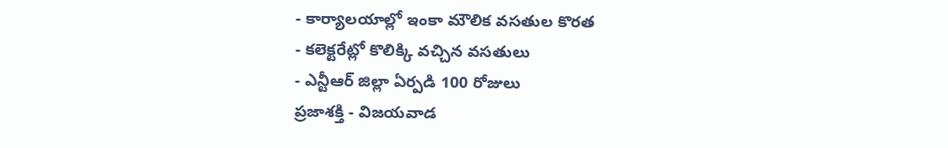- కార్యాలయాల్లో ఇంకా మౌలిక వసతుల కొరత
- కలెక్టరేట్లో కొలిక్కి వచ్చిన వసతులు
- ఎన్టీఆర్ జిల్లా ఏర్పడి 100 రోజులు
ప్రజాశక్తి - విజయవాడ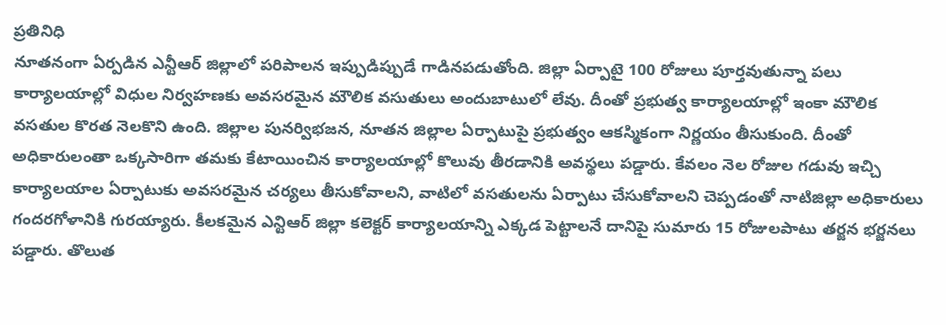ప్రతినిధి
నూతనంగా ఏర్పడిన ఎన్టీఆర్ జిల్లాలో పరిపాలన ఇప్పుడిప్పుడే గాడినపడుతోంది. జిల్లా ఏర్పాటై 100 రోజులు పూర్తవుతున్నా పలు కార్యాలయాల్లో విధుల నిర్వహణకు అవసరమైన మౌలిక వసుతులు అందుబాటులో లేవు. దీంతో ప్రభుత్వ కార్యాలయాల్లో ఇంకా మౌలిక వసతుల కొరత నెలకొని ఉంది. జిల్లాల పునర్విభజన, నూతన జిల్లాల ఏర్పాటుపై ప్రభుత్వం ఆకస్మికంగా నిర్ణయం తీసుకుంది. దీంతో అధికారులంతా ఒక్కసారిగా తమకు కేటాయించిన కార్యాలయాల్లో కొలువు తీరడానికి అవస్థలు పడ్డారు. కేవలం నెల రోజుల గడువు ఇచ్చి కార్యాలయాల ఏర్పాటుకు అవసరమైన చర్యలు తీసుకోవాలని, వాటిలో వసతులను ఏర్పాటు చేసుకోవాలని చెప్పడంతో నాటిజిల్లా అధికారులు గందరగోళానికి గురయ్యారు. కీలకమైన ఎన్టిఆర్ జిల్లా కలెక్టర్ కార్యాలయాన్ని ఎక్కడ పెట్టాలనే దానిపై సుమారు 15 రోజులపాటు తర్జన భర్జనలు పడ్డారు. తొలుత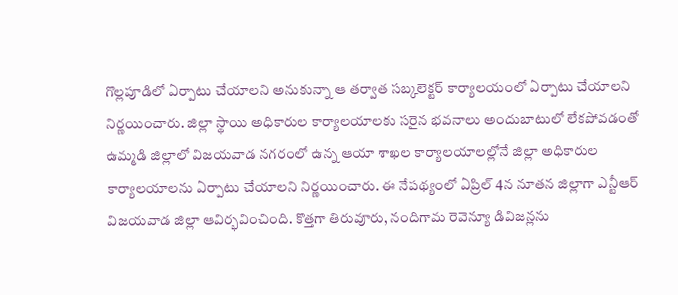గొల్లపూడిలో ఏర్పాటు చేయాలని అనుకున్నా ఆ తర్వాత సబ్కలెక్టర్ కార్యాలయంలో ఏర్పాటు చేయాలని నిర్ణయించారు. జిల్లా స్థాయి అధికారుల కార్యాలయాలకు సరైన భవనాలు అందుబాటులో లేకపోవడంతో ఉమ్మడి జిల్లాలో విజయవాడ నగరంలో ఉన్న ఆయా శాఖల కార్యాలయాలల్లోనే జిల్లా అధికారుల కార్యాలయాలను ఏర్పాటు చేయాలని నిర్ణయించారు. ఈ నేపథ్యంలో ఏప్రిల్ 4న నూతన జిల్లాగా ఎన్టీఆర్ విజయవాడ జిల్లా ఆవిర్భవించింది. కొత్తగా తిరువూరు, నందిగామ రెవెన్యూ డివిజన్లను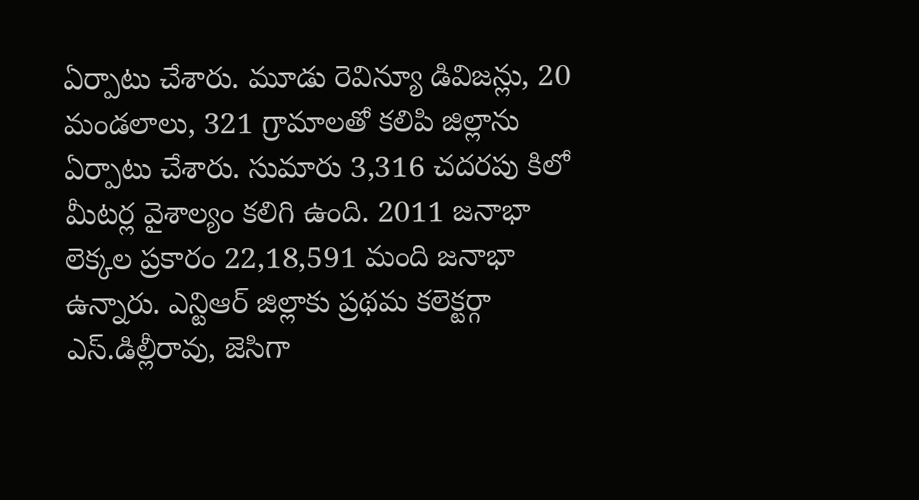ఏర్పాటు చేశారు. మూడు రెవిన్యూ డివిజన్లు, 20 మండలాలు, 321 గ్రామాలతో కలిపి జిల్లాను ఏర్పాటు చేశారు. సుమారు 3,316 చదరపు కిలో మీటర్ల వైశాల్యం కలిగి ఉంది. 2011 జనాభా లెక్కల ప్రకారం 22,18,591 మంది జనాభా ఉన్నారు. ఎన్టిఆర్ జిల్లాకు ప్రథమ కలెక్టర్గా ఎస్.డిల్లీరావు, జెసిగా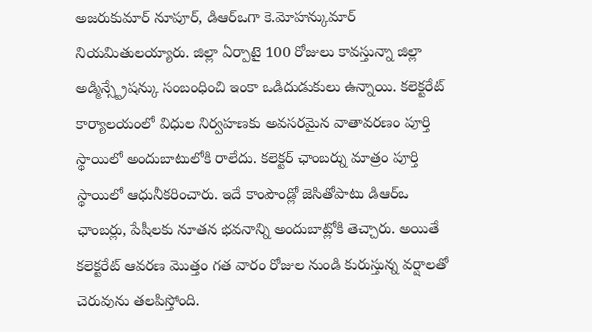అజరుకుమార్ నూపూర్, డిఆర్ఒగా కె.మోహన్కుమార్ నియమితులయ్యారు. జిల్లా ఏర్పాటై 100 రోజులు కావస్తున్నా జిల్లా అడ్మిన్స్ట్రేషన్కు సంబంధించి ఇంకా ఒడిదుడుకులు ఉన్నాయి. కలెక్టరేట్ కార్యాలయంలో విధుల నిర్వహణకు అవసరమైన వాతావరణం పూర్తి స్థాయిలో అందుబాటులోకి రాలేదు. కలెక్టర్ ఛాంబర్ను మాత్రం పూర్తి స్థాయిలో ఆధునీకరించారు. ఇదే కాంపౌండ్లో జెసితోపాటు డిఆర్ఒ ఛాంబర్లు, పేషీలకు నూతన భవనాన్ని అందుబాట్లోకి తెచ్చారు. అయితే కలెక్టరేట్ ఆవరణ మొత్తం గత వారం రోజుల నుండి కురుస్తున్న వర్షాలతో చెరువును తలపిస్తోంది.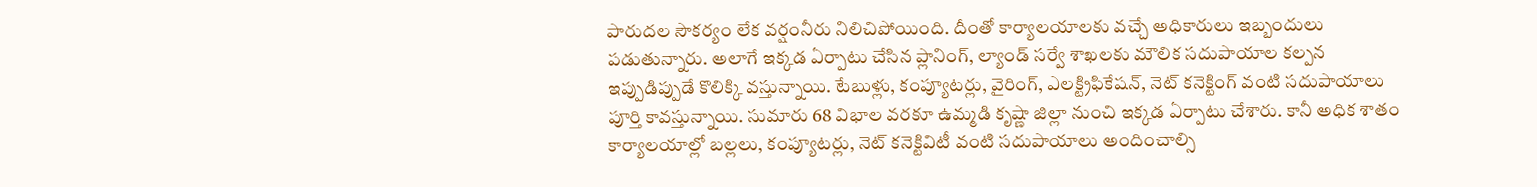పారుదల సౌకర్యం లేక వర్షంనీరు నిలిచిపోయింది. దీంతో కార్యాలయాలకు వచ్చే అధికారులు ఇబ్బందులు పడుతున్నారు. అలాగే ఇక్కడ ఏర్పాటు చేసిన ప్లానింగ్, ల్యాండ్ సర్వే శాఖలకు మౌలిక సదుపాయాల కల్పన ఇప్పుడిప్పుడే కొలిక్కి వస్తున్నాయి. టేబుళ్లు, కంప్యూటర్లు, వైరింగ్, ఎలక్ట్రిఫికేషన్, నెట్ కనెక్టింగ్ వంటి సదుపాయాలు పూర్తి కావస్తున్నాయి. సుమారు 68 విభాల వరకూ ఉమ్మడి కృష్ణా జిల్లా నుంచి ఇక్కడ ఏర్పాటు చేశారు. కానీ అధిక శాతం కార్యాలయాల్లో బల్లలు, కంప్యూటర్లు, నెట్ కనెక్టివిటీ వంటి సదుపాయాలు అందించాల్సి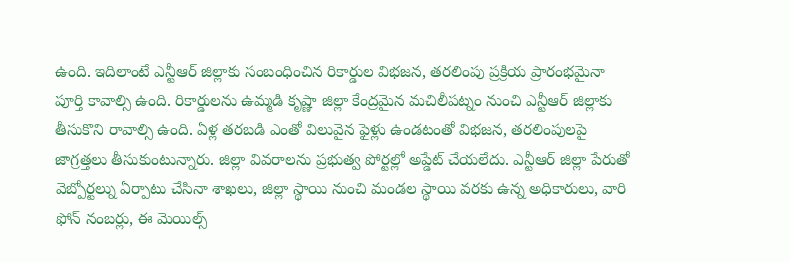ఉంది. ఇదిలాంటే ఎన్టీఆర్ జిల్లాకు సంబంధించిన రికార్డుల విభజన, తరలింపు ప్రక్రియ ప్రారంభమైనా పూర్తి కావాల్సి ఉంది. రికార్డులను ఉమ్మడి కృష్ణా జిల్లా కేంద్రమైన మచిలీపట్నం నుంచి ఎన్టీఆర్ జిల్లాకు తీసుకొని రావాల్సి ఉంది. ఏళ్ల తరబడి ఎంతో విలువైన ఫైళ్లు ఉండటంతో విభజన, తరలింపులపై జాగ్రత్తలు తీసుకుంటున్నారు. జిల్లా వివరాలను ప్రభుత్వ పోర్టల్లో అప్డేట్ చేయలేదు. ఎన్టీఆర్ జిల్లా పేరుతో వెబ్పోర్టల్ను ఏర్పాటు చేసినా శాఖలు, జిల్లా స్థాయి నుంచి మండల స్థాయి వరకు ఉన్న అధికారులు, వారి ఫోన్ నంబర్లు, ఈ మెయిల్స్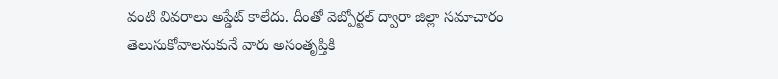వంటి వివరాలు అప్డేట్ కాలేదు. దీంతో వెబ్పోర్టల్ ద్వారా జిల్లా సమాచారం తెలుసుకోవాలనుకునే వారు అసంతృప్తికి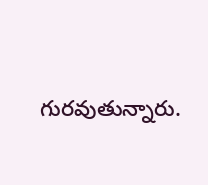గురవుతున్నారు.